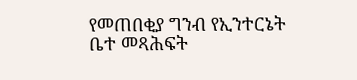የመጠበቂያ ግንብ የኢንተርኔት ቤተ መጻሕፍት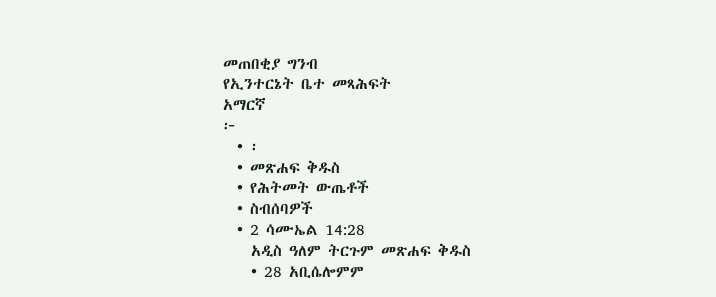መጠበቂያ ግንብ
የኢንተርኔት ቤተ መጻሕፍት
አማርኛ
፦
  • ፡
  • መጽሐፍ ቅዱስ
  • የሕትመት ውጤቶች
  • ስብሰባዎች
  • 2 ሳሙኤል 14:28
    አዲስ ዓለም ትርጉም መጽሐፍ ቅዱስ
    • 28 አቢሴሎምም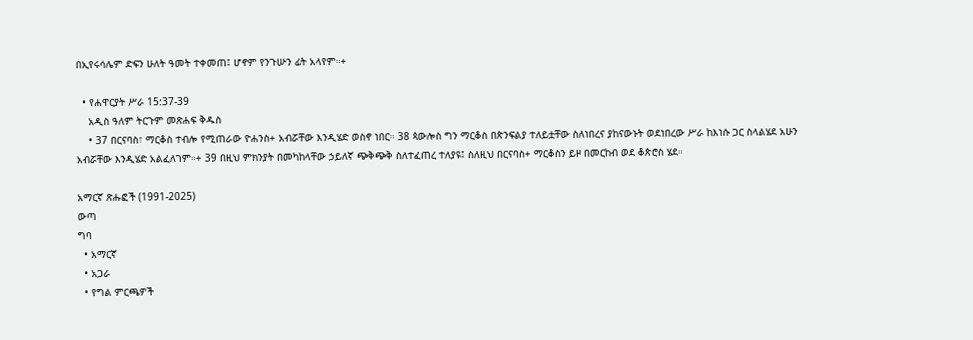በኢየሩሳሌም ድፍን ሁለት ዓመት ተቀመጠ፤ ሆኖም የንጉሡን ፊት አላየም።+

  • የሐዋርያት ሥራ 15:37-39
    አዲስ ዓለም ትርጉም መጽሐፍ ቅዱስ
    • 37 በርናባስ፣ ማርቆስ ተብሎ የሚጠራው ዮሐንስ+ አብሯቸው እንዲሄድ ወስኖ ነበር። 38 ጳውሎስ ግን ማርቆስ በጵንፍልያ ተለይቷቸው ስለነበረና ያከናውኑት ወደነበረው ሥራ ከእነሱ ጋር ስላልሄደ አሁን አብሯቸው እንዲሄድ አልፈለገም።+ 39 በዚህ ምክንያት በመካከላቸው ኃይለኛ ጭቅጭቅ ስለተፈጠረ ተለያዩ፤ ስለዚህ በርናባስ+ ማርቆስን ይዞ በመርከብ ወደ ቆጵሮስ ሄደ።

አማርኛ ጽሑፎች (1991-2025)
ውጣ
ግባ
  • አማርኛ
  • አጋራ
  • የግል ምርጫዎች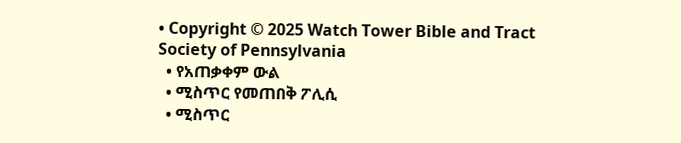• Copyright © 2025 Watch Tower Bible and Tract Society of Pennsylvania
  • የአጠቃቀም ውል
  • ሚስጥር የመጠበቅ ፖሊሲ
  • ሚስጥር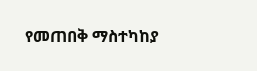የመጠበቅ ማስተካከያ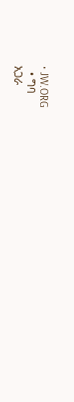• JW.ORG
  • ግባ
አጋራ